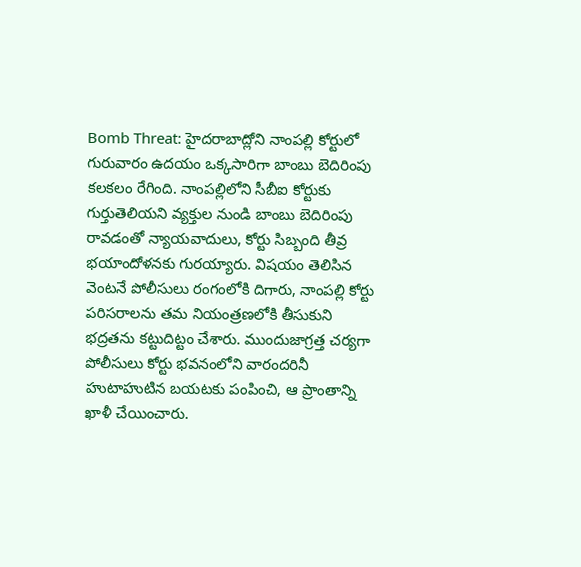Bomb Threat: హైదరాబాద్లోని నాంపల్లి కోర్టులో గురువారం ఉదయం ఒక్కసారిగా బాంబు బెదిరింపు కలకలం రేగింది. నాంపల్లిలోని సీబీఐ కోర్టుకు గుర్తుతెలియని వ్యక్తుల నుండి బాంబు బెదిరింపు రావడంతో న్యాయవాదులు, కోర్టు సిబ్బంది తీవ్ర భయాందోళనకు గురయ్యారు. విషయం తెలిసిన వెంటనే పోలీసులు రంగంలోకి దిగారు, నాంపల్లి కోర్టు పరిసరాలను తమ నియంత్రణలోకి తీసుకుని భద్రతను కట్టుదిట్టం చేశారు. ముందుజాగ్రత్త చర్యగా పోలీసులు కోర్టు భవనంలోని వారందరినీ హుటాహుటిన బయటకు పంపించి, ఆ ప్రాంతాన్ని ఖాళీ చేయించారు.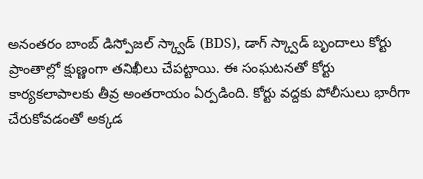అనంతరం బాంబ్ డిస్పోజల్ స్క్వాడ్ (BDS), డాగ్ స్క్వాడ్ బృందాలు కోర్టు ప్రాంతాల్లో క్షుణ్ణంగా తనిఖీలు చేపట్టాయి. ఈ సంఘటనతో కోర్టు కార్యకలాపాలకు తీవ్ర అంతరాయం ఏర్పడింది. కోర్టు వద్దకు పోలీసులు భారీగా చేరుకోవడంతో అక్కడ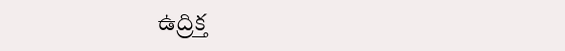ఉద్రిక్త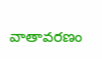వాతావరణం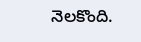నెలకొంది.